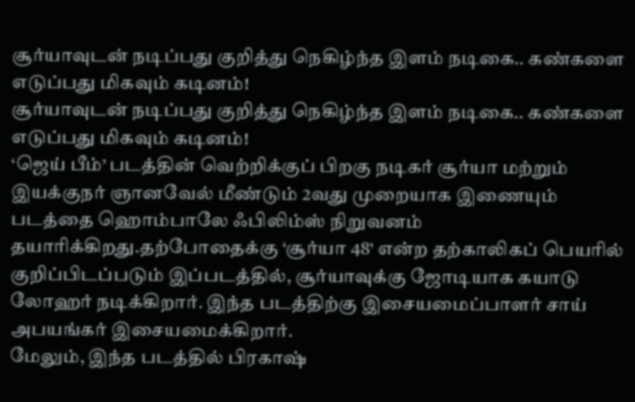சூர்யாவுடன் நடிப்பது குறித்து நெகிழ்ந்த இளம் நடிகை.. கண்களை எடுப்பது மிகவும் கடினம்!
சூர்யாவுடன் நடிப்பது குறித்து நெகிழ்ந்த இளம் நடிகை.. கண்களை எடுப்பது மிகவும் கடினம்!
‘ஜெய் பீம்’ படத்தின் வெற்றிக்குப் பிறகு நடிகர் சூர்யா மற்றும் இயக்குநர் ஞானவேல் மீண்டும் 2வது முறையாக இணையும் படத்தை ஹொம்பாலே ஃபிலிம்ஸ் நிறுவனம் தயாரிக்கிறது.தற்போதைக்கு ‘சூர்யா 48’ என்ற தற்காலிகப் பெயரில் குறிப்பிடப்படும் இப்படத்தில், சூர்யாவுக்கு ஜோடியாக கயாடு லோஹர் நடிக்கிறார். இந்த படத்திற்கு இசையமைப்பாளர் சாய் அபயங்கர் இசையமைக்கிறார்.
மேலும், இந்த படத்தில் பிரகாஷ்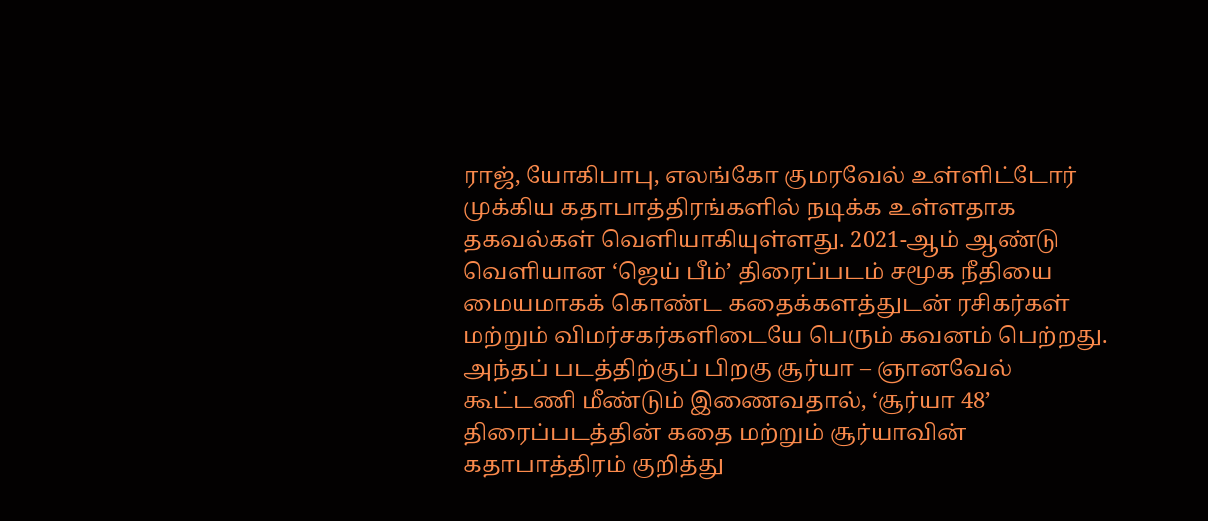ராஜ், யோகிபாபு, எலங்கோ குமரவேல் உள்ளிட்டோர் முக்கிய கதாபாத்திரங்களில் நடிக்க உள்ளதாக தகவல்கள் வெளியாகியுள்ளது. 2021-ஆம் ஆண்டு வெளியான ‘ஜெய் பீம்’ திரைப்படம் சமூக நீதியை மையமாகக் கொண்ட கதைக்களத்துடன் ரசிகர்கள் மற்றும் விமர்சகர்களிடையே பெரும் கவனம் பெற்றது.
அந்தப் படத்திற்குப் பிறகு சூர்யா – ஞானவேல் கூட்டணி மீண்டும் இணைவதால், ‘சூர்யா 48’ திரைப்படத்தின் கதை மற்றும் சூர்யாவின் கதாபாத்திரம் குறித்து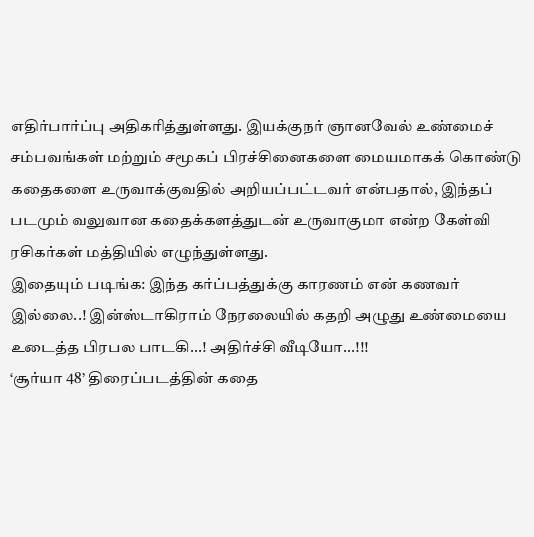எதிர்பார்ப்பு அதிகரித்துள்ளது. இயக்குநர் ஞானவேல் உண்மைச் சம்பவங்கள் மற்றும் சமூகப் பிரச்சினைகளை மையமாகக் கொண்டு கதைகளை உருவாக்குவதில் அறியப்பட்டவர் என்பதால், இந்தப் படமும் வலுவான கதைக்களத்துடன் உருவாகுமா என்ற கேள்வி ரசிகர்கள் மத்தியில் எழுந்துள்ளது.
இதையும் படிங்க: இந்த கர்ப்பத்துக்கு காரணம் என் கணவர் இல்லை..! இன்ஸ்டாகிராம் நேரலையில் கதறி அழுது உண்மையை உடைத்த பிரபல பாடகி...! அதிர்ச்சி வீடியோ...!!!
‘சூர்யா 48’ திரைப்படத்தின் கதை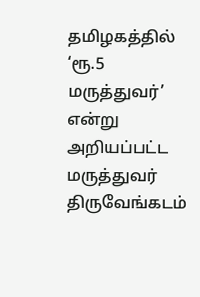தமிழகத்தில் ‘ரூ.5 மருத்துவர்’ என்று அறியப்பட்ட மருத்துவர் திருவேங்கடம்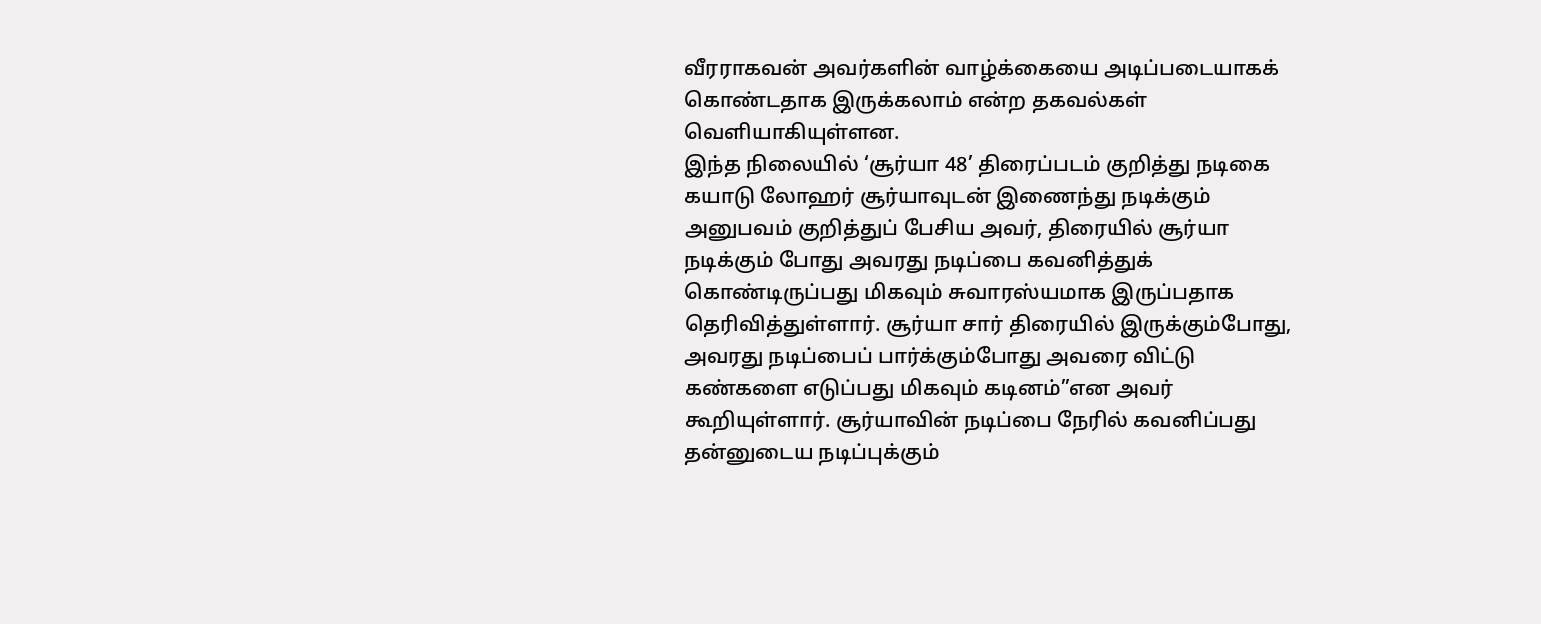வீரராகவன் அவர்களின் வாழ்க்கையை அடிப்படையாகக் கொண்டதாக இருக்கலாம் என்ற தகவல்கள் வெளியாகியுள்ளன.
இந்த நிலையில் ‘சூர்யா 48’ திரைப்படம் குறித்து நடிகை கயாடு லோஹர் சூர்யாவுடன் இணைந்து நடிக்கும் அனுபவம் குறித்துப் பேசிய அவர், திரையில் சூர்யா நடிக்கும் போது அவரது நடிப்பை கவனித்துக் கொண்டிருப்பது மிகவும் சுவாரஸ்யமாக இருப்பதாக தெரிவித்துள்ளார். சூர்யா சார் திரையில் இருக்கும்போது, அவரது நடிப்பைப் பார்க்கும்போது அவரை விட்டு கண்களை எடுப்பது மிகவும் கடினம்”என அவர் கூறியுள்ளார். சூர்யாவின் நடிப்பை நேரில் கவனிப்பது தன்னுடைய நடிப்புக்கும்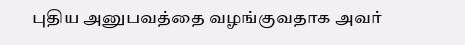புதிய அனுபவத்தை வழங்குவதாக அவர்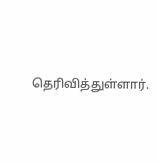தெரிவித்துள்ளார்.